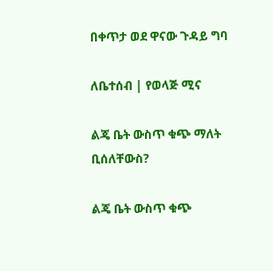በቀጥታ ወደ ዋናው ጉዳይ ግባ

ለቤተሰብ | የወላጅ ሚና

ልጄ ቤት ውስጥ ቁጭ ማለት ቢሰለቸውስ?

ልጄ ቤት ውስጥ ቁጭ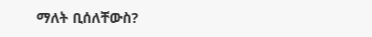ማለት ቢሰለቸውስ?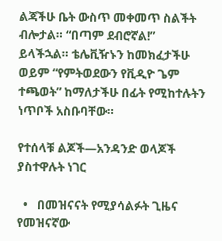ልጃችሁ ቤት ውስጥ መቀመጥ ስልችት ብሎታል። “በጣም ደብሮኛል!” ይላችኋል። ቴሌቪዥኑን ከመክፈታችሁ ወይም “የምትወደውን የቪዲዮ ጌም ተጫወት” ከማለታችሁ በፊት የሚከተሉትን ነጥቦች አስቡባቸው።

የተሰላቹ ልጆች—አንዳንድ ወላጆች ያስተዋሉት ነገር

  •   በመዝናናት የሚያሳልፉት ጊዜና የመዝናኛው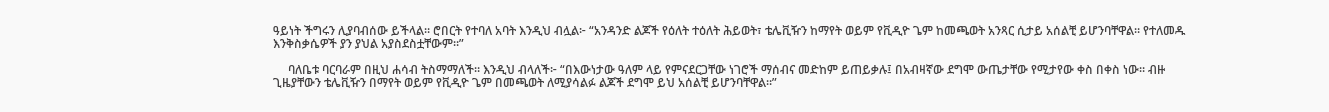ዓይነት ችግሩን ሊያባብሰው ይችላል። ሮበርት የተባለ አባት እንዲህ ብሏል፦ “አንዳንድ ልጆች የዕለት ተዕለት ሕይወት፣ ቴሌቪዥን ከማየት ወይም የቪዲዮ ጌም ከመጫወት አንጻር ሲታይ አሰልቺ ይሆንባቸዋል። የተለመዱ እንቅስቃሴዎች ያን ያህል አያስደስቷቸውም።”

     ባለቤቱ ባርባራም በዚህ ሐሳብ ትስማማለች። እንዲህ ብላለች፦ “በእውነታው ዓለም ላይ የምናደርጋቸው ነገሮች ማሰብና መድከም ይጠይቃሉ፤ በአብዛኛው ደግሞ ውጤታቸው የሚታየው ቀስ በቀስ ነው። ብዙ ጊዜያቸውን ቴሌቪዥን በማየት ወይም የቪዲዮ ጌም በመጫወት ለሚያሳልፉ ልጆች ደግሞ ይህ አሰልቺ ይሆንባቸዋል።”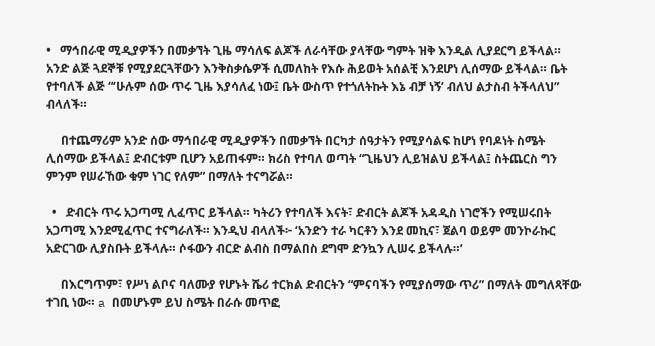•   ማኅበራዊ ሚዲያዎችን በመቃኘት ጊዜ ማሳለፍ ልጆች ለራሳቸው ያላቸው ግምት ዝቅ እንዲል ሊያደርግ ይችላል። አንድ ልጅ ጓደኞቹ የሚያደርጓቸውን እንቅስቃሴዎች ሲመለከት የእሱ ሕይወት አሰልቺ እንደሆነ ሊሰማው ይችላል። ቤት የተባለች ልጅ “‘ሁሉም ሰው ጥሩ ጊዜ እያሳለፈ ነው፤ ቤት ውስጥ የተጎለትኩት እኔ ብቻ ነኝ’ ብለህ ልታስብ ትችላለህ” ብላለች።

     በተጨማሪም አንድ ሰው ማኅበራዊ ሚዲያዎችን በመቃኘት በርካታ ሰዓታትን የሚያሳልፍ ከሆነ የባዶነት ስሜት ሊሰማው ይችላል፤ ድብርቱም ቢሆን አይጠፋም። ክሪስ የተባለ ወጣት “ጊዜህን ሊይዝልህ ይችላል፤ ስትጨርስ ግን ምንም የሠራኸው ቁም ነገር የለም” በማለት ተናግሯል።

  •   ድብርት ጥሩ አጋጣሚ ሊፈጥር ይችላል። ካትሪን የተባለች እናት፣ ድብርት ልጆች አዳዲስ ነገሮችን የሚሠሩበት አጋጣሚ እንደሚፈጥር ተናግራለች። እንዲህ ብላለች፦ ‘አንድን ተራ ካርቶን እንደ መኪና፣ ጀልባ ወይም መንኮራኩር አድርገው ሊያስቡት ይችላሉ። ሶፋውን ብርድ ልብስ በማልበስ ደግሞ ድንኳን ሊሠሩ ይችላሉ።’

     በእርግጥም፣ የሥነ ልቦና ባለሙያ የሆኑት ሼሪ ተርክል ድብርትን “ምናባችን የሚያሰማው ጥሪ” በማለት መግለጻቸው ተገቢ ነው። a በመሆኑም ይህ ስሜት በራሱ መጥፎ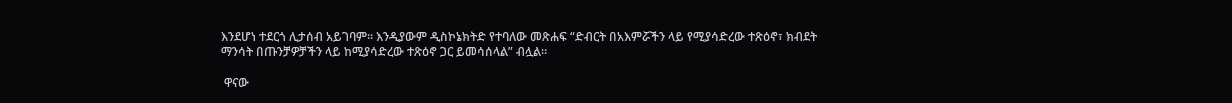እንደሆነ ተደርጎ ሊታሰብ አይገባም። እንዲያውም ዲስኮኔክትድ የተባለው መጽሐፍ “ድብርት በአእምሯችን ላይ የሚያሳድረው ተጽዕኖ፣ ክብደት ማንሳት በጡንቻዎቻችን ላይ ከሚያሳድረው ተጽዕኖ ጋር ይመሳሰላል” ብሏል።

 ዋናው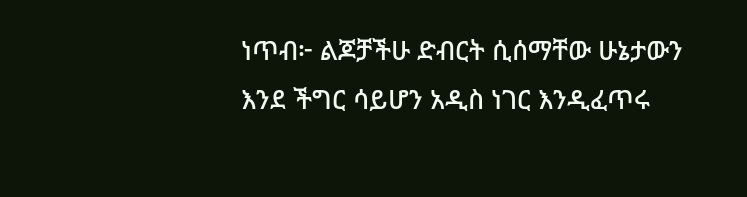ነጥብ፦ ልጆቻችሁ ድብርት ሲሰማቸው ሁኔታውን እንደ ችግር ሳይሆን አዲስ ነገር እንዲፈጥሩ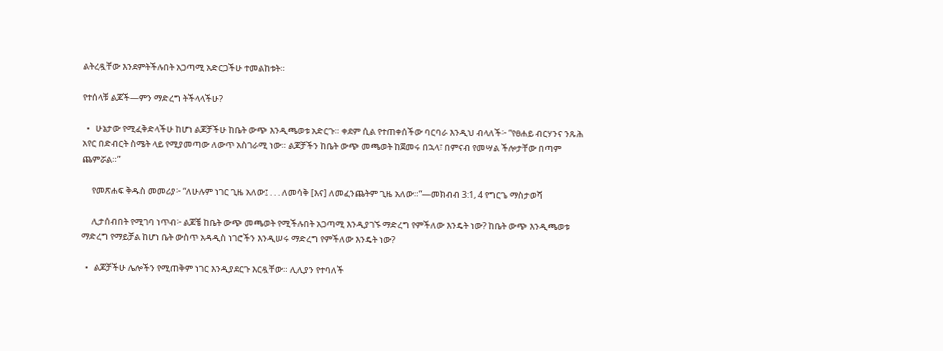ልትረዷቸው እንደምትችሉበት አጋጣሚ አድርጋችሁ ተመልከቱት።

የተሰላቹ ልጆች—ምን ማድረግ ትችላላችሁ?

  •   ሁኔታው የሚፈቅድላችሁ ከሆነ ልጆቻችሁ ከቤት ውጭ እንዲጫወቱ አድርጉ። ቀደም ሲል የተጠቀሰችው ባርባራ እንዲህ ብላለች፦ “የፀሐይ ብርሃንና ንጹሕ አየር በድብርት ስሜት ላይ የሚያመጣው ለውጥ አስገራሚ ነው። ልጆቻችን ከቤት ውጭ መጫወት ከጀመሩ በኋላ፣ በምናብ የመሣል ችሎታቸው በጣም ጨምሯል።”

     የመጽሐፍ ቅዱስ መመሪያ፦ “ለሁሉም ነገር ጊዜ አለው፤ . . . ለመሳቅ [እና] ለመፈንጨትም ጊዜ አለው።”—መክብብ 3:1, 4 የግርጌ ማስታወሻ

     ሊታሰብበት የሚገባ ነጥብ፦ ልጆቼ ከቤት ውጭ መጫወት የሚችሉበት አጋጣሚ እንዲያገኙ ማድረግ የምችለው እንዴት ነው? ከቤት ውጭ እንዲጫወቱ ማድረግ የማይቻል ከሆነ ቤት ውስጥ አዳዲስ ነገሮችን እንዲሠሩ ማድረግ የምችለው እንዴት ነው?

  •   ልጆቻችሁ ሌሎችን የሚጠቅም ነገር እንዲያደርጉ እርዷቸው። ሊሊያን የተባለች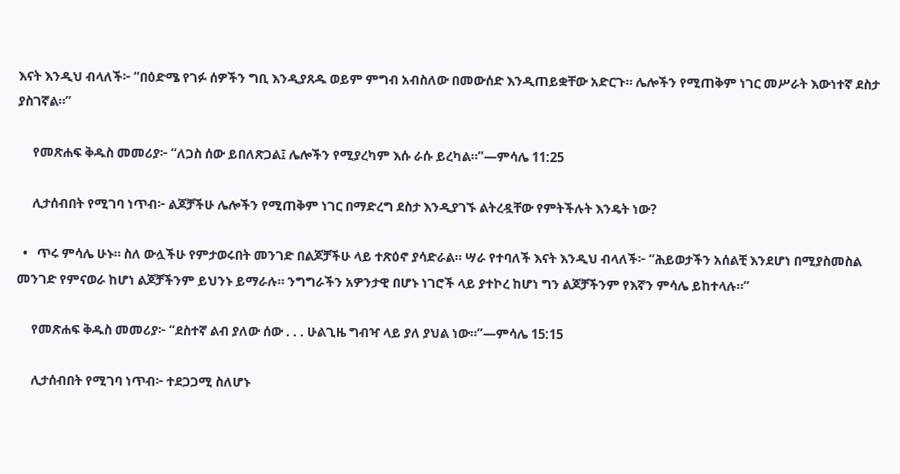እናት እንዲህ ብላለች፦ “በዕድሜ የገፉ ሰዎችን ግቢ እንዲያጸዱ ወይም ምግብ አብስለው በመውሰድ እንዲጠይቋቸው አድርጉ። ሌሎችን የሚጠቅም ነገር መሥራት እውነተኛ ደስታ ያስገኛል።”

     የመጽሐፍ ቅዱስ መመሪያ፦ “ለጋስ ሰው ይበለጽጋል፤ ሌሎችን የሚያረካም እሱ ራሱ ይረካል።”—ምሳሌ 11:25

     ሊታሰብበት የሚገባ ነጥብ፦ ልጆቻችሁ ሌሎችን የሚጠቅም ነገር በማድረግ ደስታ እንዲያገኙ ልትረዷቸው የምትችሉት እንዴት ነው?

  •   ጥሩ ምሳሌ ሁኑ። ስለ ውሏችሁ የምታወሩበት መንገድ በልጆቻችሁ ላይ ተጽዕኖ ያሳድራል። ሣራ የተባለች እናት እንዲህ ብላለች፦ “ሕይወታችን አሰልቺ እንደሆነ በሚያስመስል መንገድ የምናወራ ከሆነ ልጆቻችንም ይህንኑ ይማራሉ። ንግግራችን አዎንታዊ በሆኑ ነገሮች ላይ ያተኮረ ከሆነ ግን ልጆቻችንም የእኛን ምሳሌ ይከተላሉ።”

     የመጽሐፍ ቅዱስ መመሪያ፦ “ደስተኛ ልብ ያለው ሰው . . . ሁልጊዜ ግብዣ ላይ ያለ ያህል ነው።”—ምሳሌ 15:15

     ሊታሰብበት የሚገባ ነጥብ፦ ተደጋጋሚ ስለሆኑ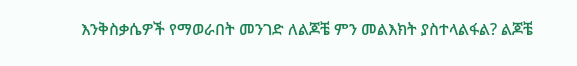እንቅስቃሴዎች የማወራበት መንገድ ለልጆቼ ምን መልእክት ያስተላልፋል? ልጆቼ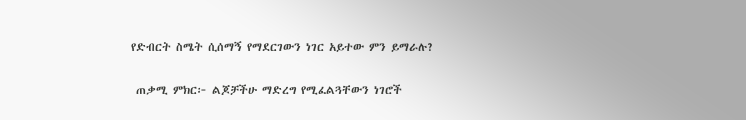የድብርት ስሜት ሲሰማኝ የማደርገውን ነገር አይተው ምን ይማራሉ?

 ጠቃሚ ምክር፦ ልጆቻችሁ ማድረግ የሚፈልጓቸውን ነገሮች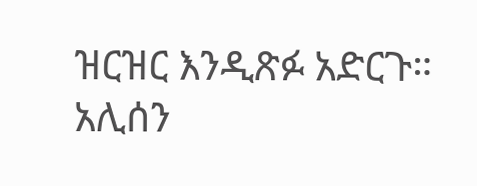ዝርዝር እንዲጽፉ አድርጉ። አሊሰን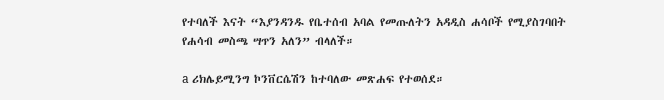የተባለች እናት “እያንዳንዱ የቤተሰብ አባል የመጡለትን አዳዲስ ሐሳቦች የሚያስገባበት የሐሳብ መስጫ ሣጥን አለን” ብላለች።

a ሪክሌይሚንግ ኮንቨርሴሽን ከተባለው መጽሐፍ የተወሰደ።